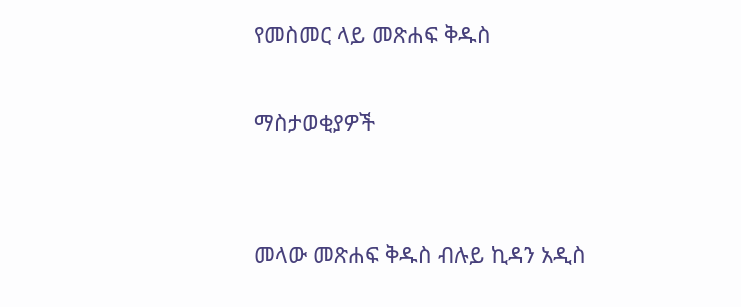የመስመር ላይ መጽሐፍ ቅዱስ

ማስታወቂያዎች


መላው መጽሐፍ ቅዱስ ብሉይ ኪዳን አዲስ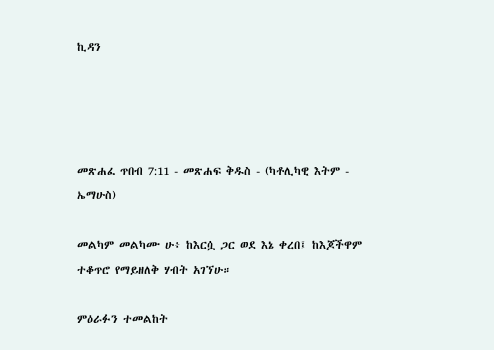ኪዳን




መጽሐፈ ጥበብ 7:11 - መጽሐፍ ቅዱስ - (ካቶሊካዊ እትም - ኤማሁስ)

መልካም መልካሙ ሁ፥ ከእርሷ ጋር ወደ እኔ ቀረበ፤ ከእጆችዋም ተቆጥሮ የማይዘለቅ ሃብት አገኘሁ።

ምዕራፉን ተመልከት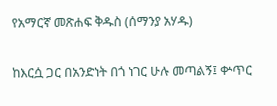የአማርኛ መጽሐፍ ቅዱስ (ሰማንያ አሃዱ)

ከእርሷ ጋር በአንድነት በጎ ነገር ሁሉ መጣልኝ፤ ቍጥር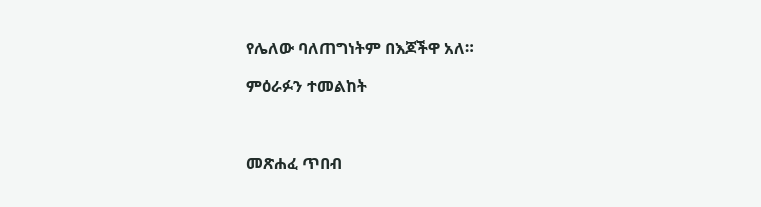የሌለው ባለጠግነትም በእጆችዋ አለ።

ምዕራፉን ተመልከት



መጽሐፈ ጥበብ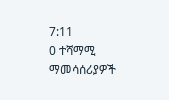7:11
0 ተሻማሚ ማመሳሰሪያዎች